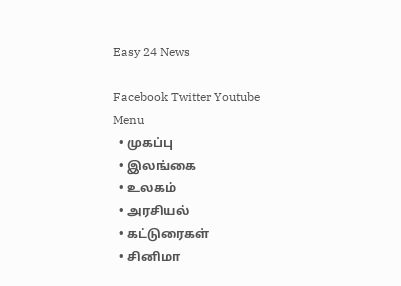Easy 24 News

Facebook Twitter Youtube
Menu
  • முகப்பு
  • இலங்கை
  • உலகம்
  • அரசியல்
  • கட்டுரைகள்
  • சினிமா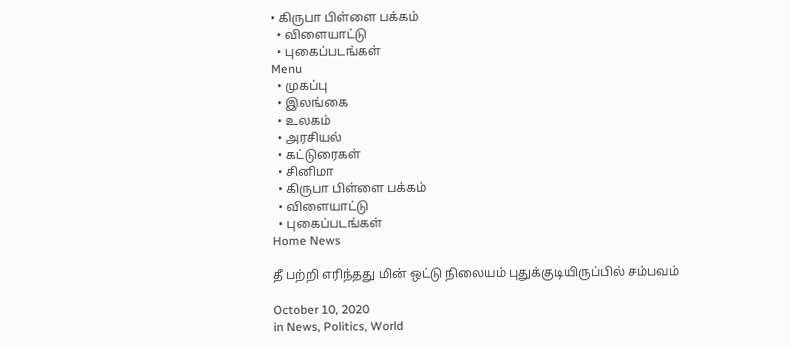• கிருபா பிள்ளை பக்கம்
  • விளையாட்டு
  • புகைப்படங்கள்
Menu
  • முகப்பு
  • இலங்கை
  • உலகம்
  • அரசியல்
  • கட்டுரைகள்
  • சினிமா
  • கிருபா பிள்ளை பக்கம்
  • விளையாட்டு
  • புகைப்படங்கள்
Home News

தீ பற்றி எரிந்தது மின் ஒட்டு நிலையம் புதுக்குடியிருப்பில் சம்பவம்

October 10, 2020
in News, Politics, World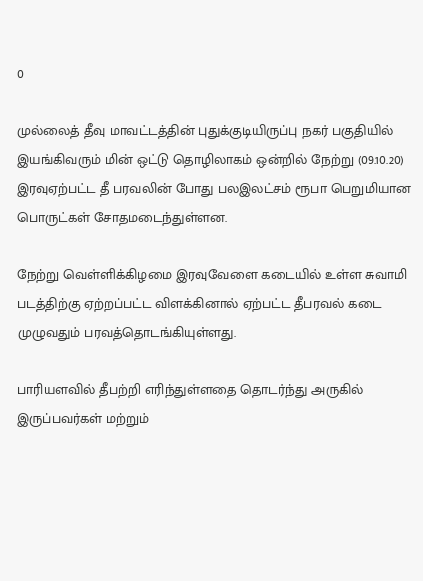0

முல்லைத் தீவு மாவட்டத்தின் புதுக்குடியிருப்பு நகர் பகுதியில் இயங்கிவரும் மின் ஒட்டு தொழிலாகம் ஒன்றில் நேற்று (09.10.20) இரவுஏற்பட்ட தீ பரவலின் போது பலஇலட்சம் ரூபா பெறுமியான பொருட்கள் சோதமடைந்துள்ளன.

நேற்று வெள்ளிக்கிழமை இரவுவேளை கடையில் உள்ள சுவாமி படத்திற்கு ஏற்றப்பட்ட விளக்கினால் ஏற்பட்ட தீபரவல் கடை முழுவதும் பரவத்தொடங்கியுள்ளது.

பாரியளவில் தீபற்றி எரிந்துள்ளதை தொடர்ந்து அருகில் இருப்பவர்கள் மற்றும்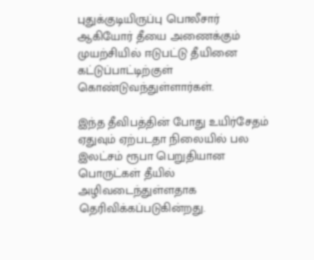புதுக்குடியிருப்பு பொலீசார் ஆகியோர் தீயை அணைக்கும் முயற்சியில் ஈடுபட்டு தீயினை கட்டுப்பாட்டிற்குள் கொண்டுவந்துள்ளார்கள்.

இந்த தீவிபத்தின் போது உயிர்சேதம் ஏதுவும் ஏற்படதா நிலையில் பல இலட்சம் ரூபா பெறுதியான பொருட்கள் தீயில் அழிவடைந்துள்ளதாக தெரிவிக்கப்படுகின்றது.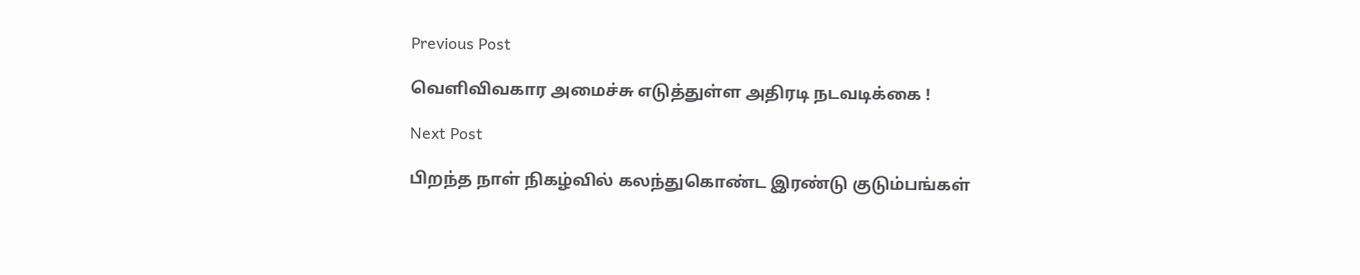Previous Post

வெளிவிவகார அமைச்சு எடுத்துள்ள அதிரடி நடவடிக்கை !

Next Post

பிறந்த நாள் நிகழ்வில் கலந்துகொண்ட இரண்டு குடும்பங்கள்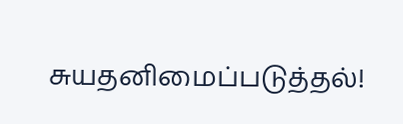சுயதனிமைப்படுத்தல்!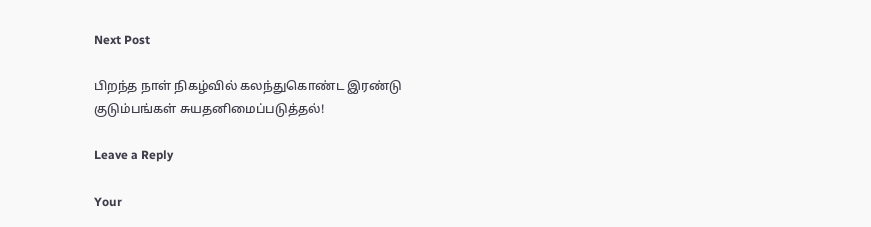Next Post

பிறந்த நாள் நிகழ்வில் கலந்துகொண்ட இரண்டு குடும்பங்கள் சுயதனிமைப்படுத்தல்!

Leave a Reply

Your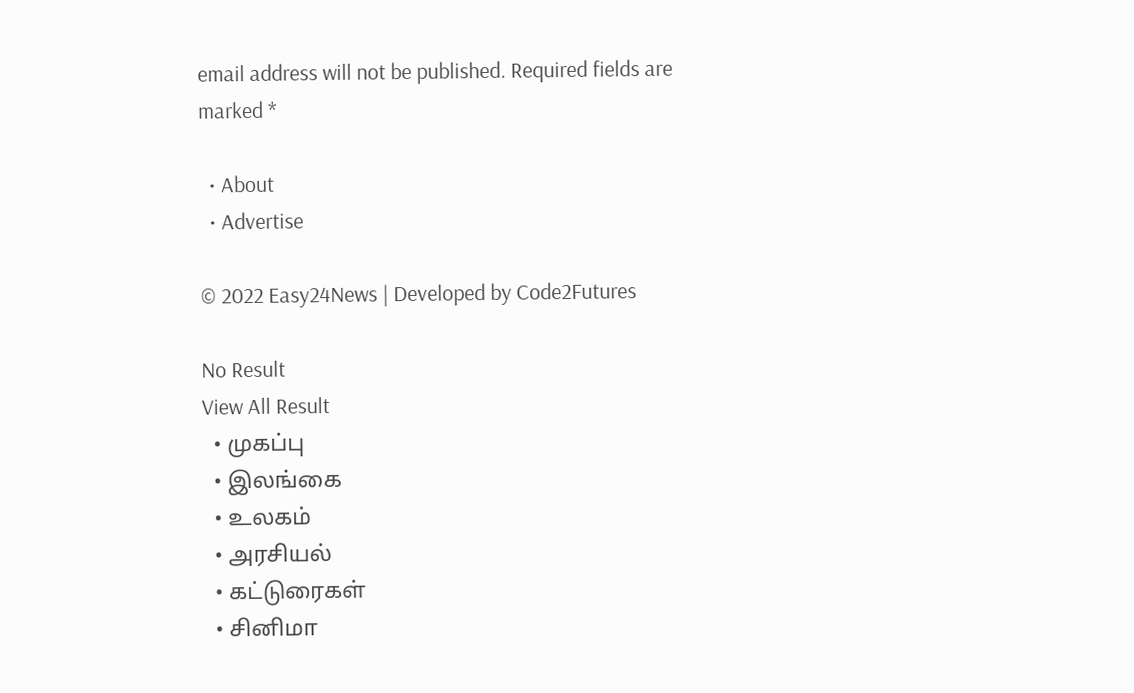email address will not be published. Required fields are marked *

  • About
  • Advertise

© 2022 Easy24News | Developed by Code2Futures

No Result
View All Result
  • முகப்பு
  • இலங்கை
  • உலகம்
  • அரசியல்
  • கட்டுரைகள்
  • சினிமா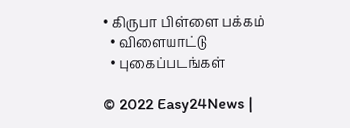• கிருபா பிள்ளை பக்கம்
  • விளையாட்டு
  • புகைப்படங்கள்

© 2022 Easy24News |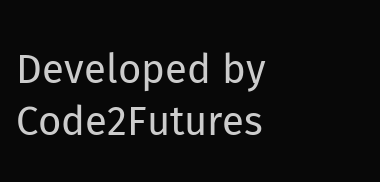Developed by Code2Futures